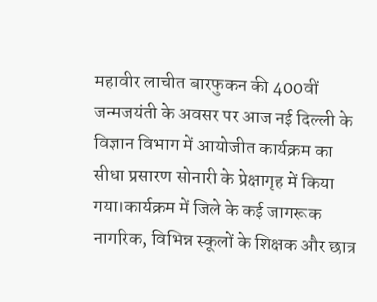महावीर लाचीत बारफुकन की 400वीं जन्मजयंती के अवसर पर आज नई दिल्ली के विज्ञान विभाग में आयोजीत कार्यक्रम का सीधा प्रसारण सोनारी के प्रेक्षागृह में किया गया।कार्यक्रम में जिले के कई जागरूक नागरिक, विभिन्न स्कूलों के शिक्षक और छात्र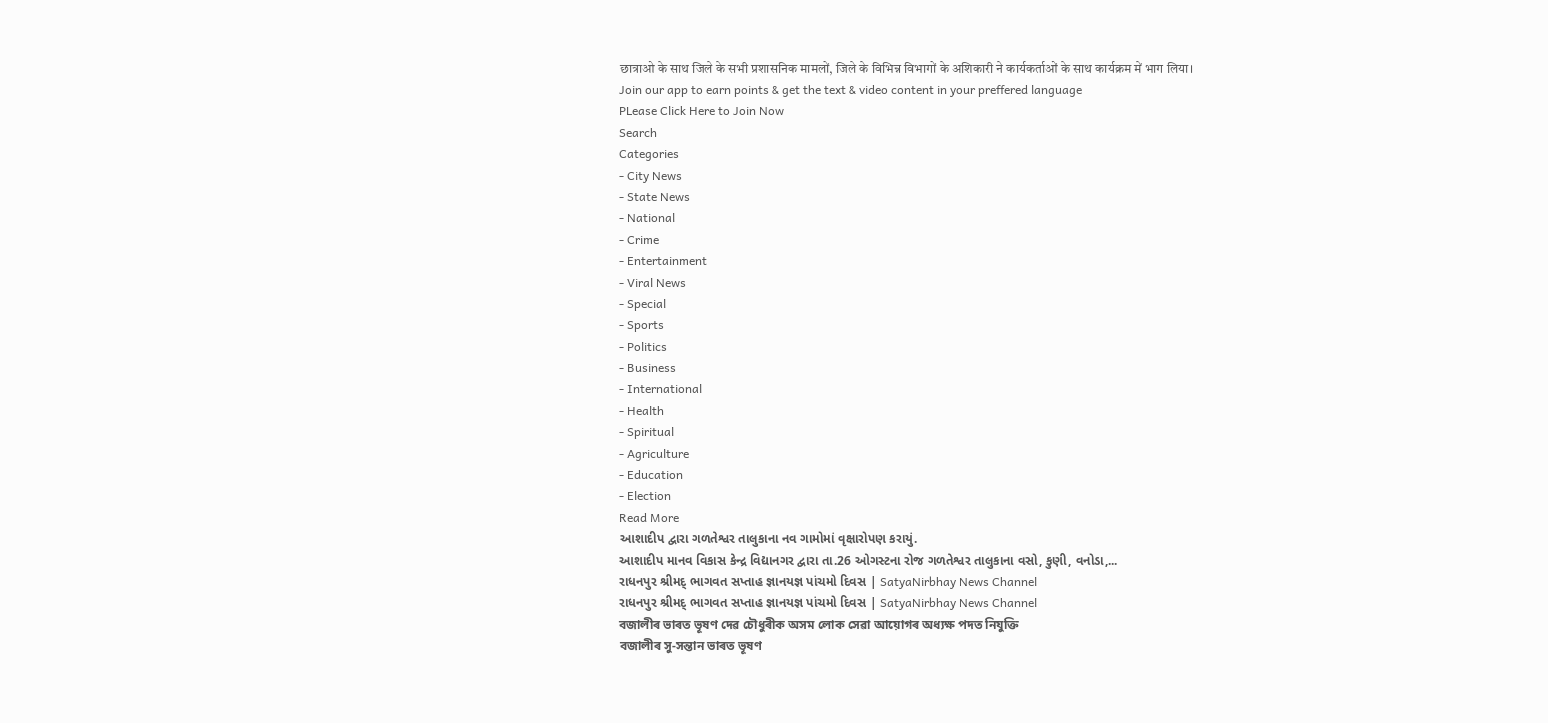छात्राओ के साथ जिले के सभी प्रशासनिक मामलों, जिले के विभिन्न विभागों के अशिकारी ने कार्यकर्ताओं के साथ कार्यक्रम में भाग लिया।
Join our app to earn points & get the text & video content in your preffered language
PLease Click Here to Join Now
Search
Categories
- City News
- State News
- National
- Crime
- Entertainment
- Viral News
- Special
- Sports
- Politics
- Business
- International
- Health
- Spiritual
- Agriculture
- Education
- Election
Read More
આશાદીપ દ્વારા ગળતેશ્વર તાલુકાના નવ ગામોમાં વૃક્ષારોપણ કરાયું.
આશાદીપ માનવ વિકાસ કેન્દ્ર વિદ્યાનગર દ્વારા તા.26 ઓગસ્ટના રોજ ગળતેશ્વર તાલુકાના વસો, કુણી, વનોડા,...
રાધનપુર શ્રીમદ્ ભાગવત સપ્તાહ જ્ઞાનયજ્ઞ પાંચમો દિવસ | SatyaNirbhay News Channel
રાધનપુર શ્રીમદ્ ભાગવત સપ્તાહ જ્ઞાનયજ્ઞ પાંચમો દિવસ | SatyaNirbhay News Channel
বজালীৰ ভাৰত ভূষণ দেৱ চৌধুৰীক অসম লোক সেৱা আয়োগৰ অধ্যক্ষ পদত নিযুক্তি
বজালীৰ সু-সন্তান ভাৰত ভূষণ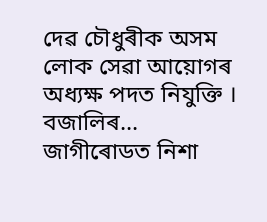দেৱ চৌধুৰীক অসম লোক সেৱা আয়োগৰ অধ্যক্ষ পদত নিযুক্তি ।
বজালিৰ...
জাগীৰোডত নিশা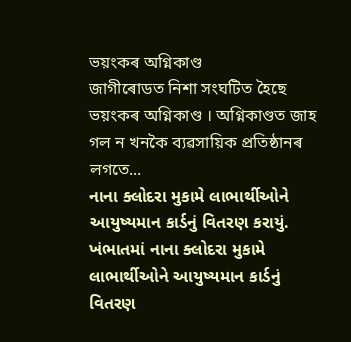ভয়ংকৰ অগ্নিকাণ্ড
জাগীৰোডত নিশা সংঘটিত হৈছে ভয়ংকৰ অগ্নিকাণ্ড । অগ্নিকাণ্ডত জাহ গল ন খনকৈ ব্যৱসায়িক প্ৰতিষ্ঠানৰ লগতে...
નાના ક્લોદરા મુકામે લાભાર્થીઓને આયુષ્યમાન કાર્ડનું વિતરણ કરાયું.
ખંભાતમાં નાના ક્લોદરા મુકામે લાભાર્થીઓને આયુષ્યમાન કાર્ડનું વિતરણ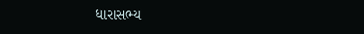ધારાસભ્ય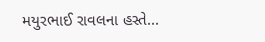મયુરભાઈ રાવલના હસ્તે...